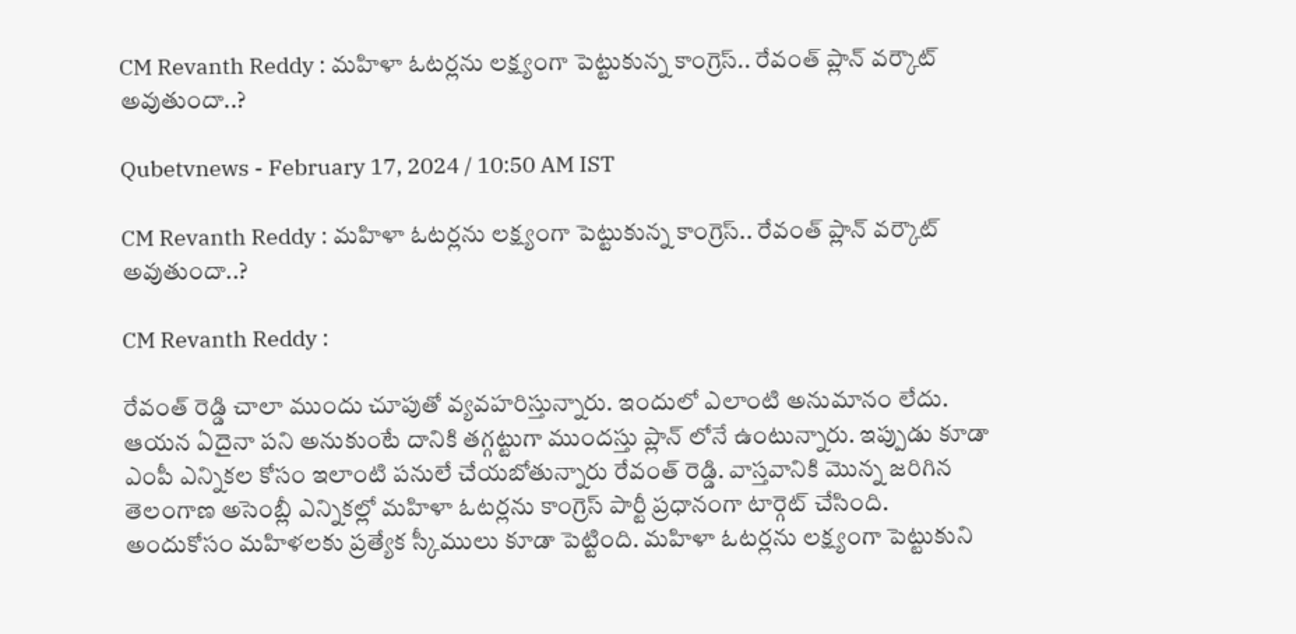CM Revanth Reddy : మహిళా ఓటర్లను లక్ష్యంగా పెట్టుకున్న కాంగ్రెస్.. రేవంత్ ప్లాన్ వర్కౌట్ అవుతుందా..?

Qubetvnews - February 17, 2024 / 10:50 AM IST

CM Revanth Reddy : మహిళా ఓటర్లను లక్ష్యంగా పెట్టుకున్న కాంగ్రెస్.. రేవంత్ ప్లాన్ వర్కౌట్ అవుతుందా..?

CM Revanth Reddy :

రేవంత్ రెడ్డి చాలా ముందు చూపుతో వ్యవహరిస్తున్నారు. ఇందులో ఎలాంటి అనుమానం లేదు. ఆయన ఏదైనా పని అనుకుంటే దానికి తగ్గట్టుగా ముందస్తు ప్లాన్ లోనే ఉంటున్నారు. ఇప్పుడు కూడా ఎంపీ ఎన్నికల కోసం ఇలాంటి పనులే చేయబోతున్నారు రేవంత్ రెడ్డి. వాస్తవానికి మొన్న జరిగిన తెలంగాణ అసెంబ్లీ ఎన్నికల్లో మహిళా ఓటర్లను కాంగ్రెస్ పార్టీ ప్రధానంగా టార్గెట్ చేసింది. అందుకోసం మహిళలకు ప్రత్యేక స్కీములు కూడా పెట్టింది. మహిళా ఓటర్లను లక్ష్యంగా పెట్టుకుని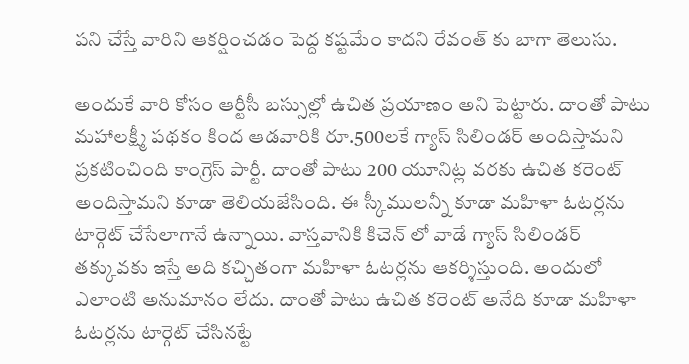పని చేస్తే వారిని ఆకర్షించడం పెద్ద కష్టమేం కాదని రేవంత్ కు బాగా తెలుసు.

అందుకే వారి కోసం ఆర్టీసీ బస్సుల్లో ఉచిత ప్రయాణం అని పెట్టారు. దాంతో పాటు మహాలక్ష్మీ పథకం కింద ఆడవారికి రూ.500లకే గ్యాస్ సిలిండర్ అందిస్తామని ప్రకటించింది కాంగ్రెస్ పార్టీ. దాంతో పాటు 200 యూనిట్ల వరకు ఉచిత కరెంట్ అందిస్తామని కూడా తెలియజేసింది. ఈ స్కీములన్నీ కూడా మహిళా ఓటర్లను టార్గెట్ చేసేలాగానే ఉన్నాయి. వాస్తవానికి కిచెన్ లో వాడే గ్యాస్ సిలిండర్ తక్కువకు ఇస్తే అది కచ్చితంగా మహిళా ఓటర్లను ఆకర్శిస్తుంది. అందులో ఎలాంటి అనుమానం లేదు. దాంతో పాటు ఉచిత కరెంట్ అనేది కూడా మహిళా ఓటర్లను టార్గెట్ చేసినట్టే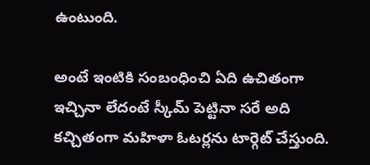ఉంటుంది.

అంటే ఇంటికి సంబంధించి ఏది ఉచితంగా ఇచ్చినా లేదంటే స్కీమ్ పెట్టినా సరే అది కచ్చితంగా మహిళా ఓటర్లను టార్గెట్ చేస్తుంది.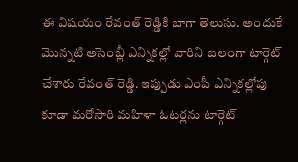ఈ విషయం రేవంత్ రెడ్డికి బాగా తెలుసు. అందుకే మొన్నటి అసెంబ్లీ ఎన్నికల్లో వారిని బలంగా టార్గెట్ చేశారు రేవంత్ రెడ్డి. ఇప్పుడు ఎంపీ ఎన్నికల్లోపు కూడా మరోసారి మహిళా ఓటర్లను టార్గెట్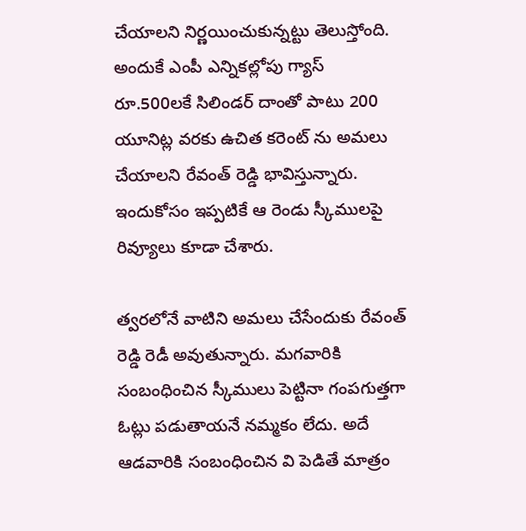చేయాలని నిర్ణయించుకున్నట్టు తెలుస్తోంది. అందుకే ఎంపీ ఎన్నికల్లోపు గ్యాస్ రూ.500లకే సిలిండర్ దాంతో పాటు 200 యూనిట్ల వరకు ఉచిత కరెంట్ ను అమలు చేయాలని రేవంత్ రెడ్డి భావిస్తున్నారు. ఇందుకోసం ఇప్పటికే ఆ రెండు స్కీములపై రివ్యూలు కూడా చేశారు.

త్వరలోనే వాటిని అమలు చేసేందుకు రేవంత్ రెడ్డి రెడీ అవుతున్నారు. మగవారికి సంబంధించిన స్కీములు పెట్టినా గంపగుత్తగా ఓట్లు పడుతాయనే నమ్మకం లేదు. అదే ఆడవారికి సంబంధించిన వి పెడితే మాత్రం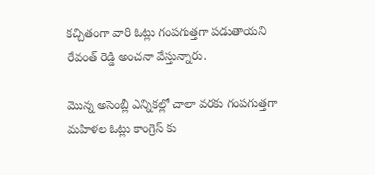కచ్చితంగా వారి ఓట్లు గంపగుత్తగా పడుతాయని రేవంత్ రెడ్డి అంచనా వేస్తున్నారు.

మొన్న అసెంబ్లీ ఎన్నికల్లో చాలా వరకు గంపగుత్తగా మహిళల ఓట్లు కాంగ్రెస్ కు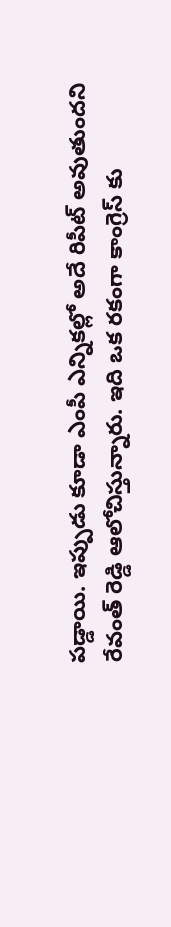పడ్డాయి. ఇప్పుడు కూడా ఎంపీ ఎన్నికల్లో అదే రిపీట్ అవుతుందని రేవంత్ రెడ్డి ఆలోచిస్తున్నారు. ఇది ఒక రకంగా కాంగ్రెస్ కు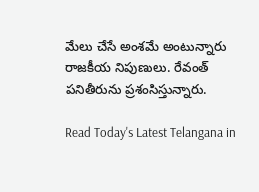మేలు చేసే అంశమే అంటున్నారు రాజకీయ నిపుణులు. రేవంత్ పనితీరును ప్రశంసిస్తున్నారు.

Read Today's Latest Telangana in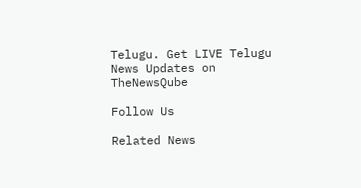Telugu. Get LIVE Telugu News Updates on TheNewsQube

Follow Us

Related News